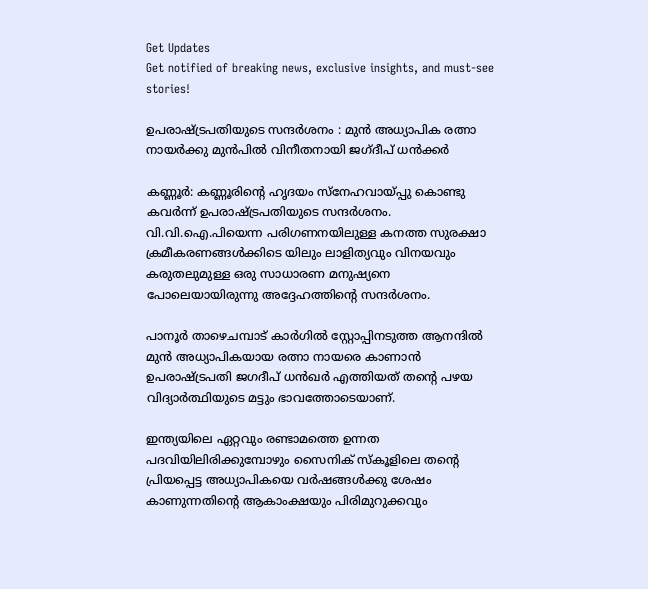Get Updates
Get notified of breaking news, exclusive insights, and must-see stories!

ഉപരാഷ്ട്രപതിയുടെ സന്ദർശനം : മുൻ അധ്യാപിക രത്നാ നായർക്കു മുൻപിൽ വിനീതനായി ജഗ്ദീപ് ധൻക്കർ

കണ്ണൂർ: കണ്ണൂരിന്റെ ഹൃദയം സ്നേഹവായ്പ്പു കൊണ്ടു കവർന്ന് ഉപരാഷ്ട്രപതിയുടെ സന്ദർശനം. വി.വി.ഐ.പിയെന്ന പരിഗണനയിലുള്ള കനത്ത സുരക്ഷാ ക്രമീകരണങ്ങൾക്കിടെ യിലും ലാളിത്യവും വിനയവും കരുതലുമുള്ള ഒരു സാധാരണ മനുഷ്യനെ പോലെയായിരുന്നു അദ്ദേഹത്തിന്റെ സന്ദർശനം.

പാനൂർ താഴെചമ്പാട് കാർഗിൽ സ്റ്റോപ്പിനടുത്ത ആനന്ദിൽ മുൻ അധ്യാപികയായ രത്നാ നായരെ കാണാൻ ഉപരാഷ്ട്രപതി ജഗദീപ് ധൻഖർ എത്തിയത് തന്റെ പഴയ വിദ്യാർത്ഥിയുടെ മട്ടും ഭാവത്തോടെയാണ്.

ഇന്ത്യയിലെ ഏറ്റവും രണ്ടാമത്തെ ഉന്നത പദവിയിലിരിക്കുമ്പോഴും സൈനിക് സ്കൂളിലെ തന്റെ പ്രിയപ്പെട്ട അധ്യാപികയെ വർഷങ്ങൾക്കു ശേഷം കാണുന്നതിന്റെ ആകാംക്ഷയും പിരിമുറുക്കവും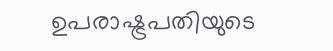ഉപരാഷ്ട്രപതിയുടെ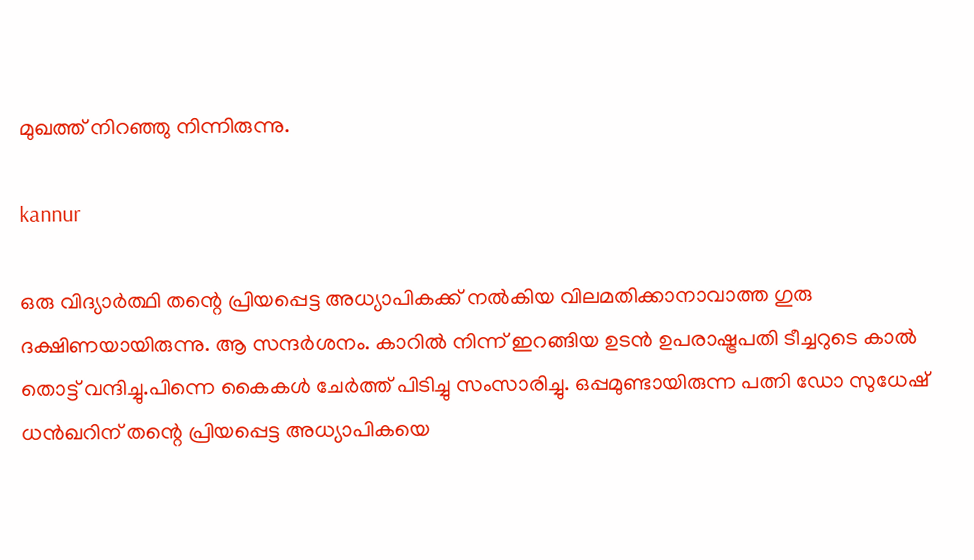മുഖത്ത് നിറഞ്ഞു നിന്നിരുന്നു.

kannur

ഒരു വിദ്യാർത്ഥി തന്റെ പ്രിയപ്പെട്ട അധ്യാപികക്ക് നൽകിയ വിലമതിക്കാനാവാത്ത ഗുരു ദക്ഷിണയായിരുന്നു. ആ സന്ദർശനം. കാറിൽ നിന്ന് ഇറങ്ങിയ ഉടൻ ഉപരാഷ്ട്രപതി ടീച്ചറുടെ കാൽ തൊട്ട് വന്ദിച്ചു.പിന്നെ കൈകൾ ചേർത്ത് പിടിച്ചു സംസാരിച്ചു. ഒപ്പമുണ്ടായിരുന്ന പത്നി ഡോ സുധേഷ്‌ ധൻഖറിന് തന്റെ പ്രിയപ്പെട്ട അധ്യാപികയെ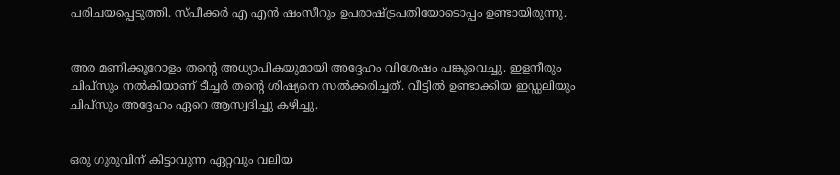പരിചയപ്പെടുത്തി. സ്പീക്കർ എ എൻ ഷംസീറും ഉപരാഷ്ട്രപതിയോടൊപ്പം ഉണ്ടായിരുന്നു.


അര മണിക്കൂറോളം തന്റെ അധ്യാപികയുമായി അദ്ദേഹം വിശേഷം പങ്കുവെച്ചു. ഇളനീരും ചിപ്സും നൽകിയാണ് ടീച്ചർ തന്റെ ശിഷ്യനെ സൽക്കരിച്ചത്. വീട്ടിൽ ഉണ്ടാക്കിയ ഇഡ്ഡലിയും ചിപ്സും അദ്ദേഹം ഏറെ ആസ്വദിച്ചു കഴിച്ചു.


ഒരു ഗുരുവിന് കിട്ടാവുന്ന ഏറ്റവും വലിയ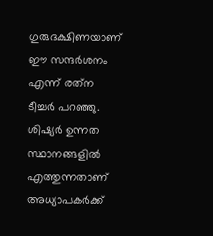ഗുരുദക്ഷിണയാണ് ഈ സന്ദർശനം എന്ന് രത്‌ന ടീച്ചർ പറഞ്ഞു. ശിഷ്യർ ഉന്നത സ്ഥാനങ്ങളിൽ എത്തുന്നതാണ് അധ്യാപകർക്ക്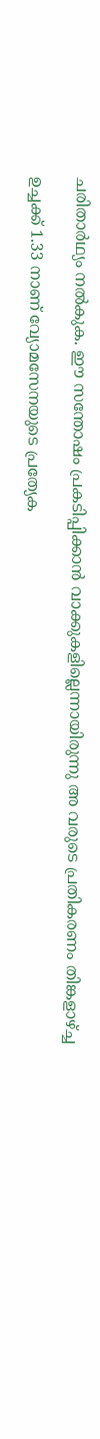ചരിതാർഥ്യം നൽകുക. ഈ സന്തോഷം പ്രകടിപ്പിക്കാൻ വാക്കുകളില്ലെന്നായിരുന്നു അ വരുടെ പ്രതികരണം തിങ്കളാഴ്ച്ച

ഉച്ചക്ക് 1.33 നാണ് വ്യോമസേനയുടെ പ്രത്യേക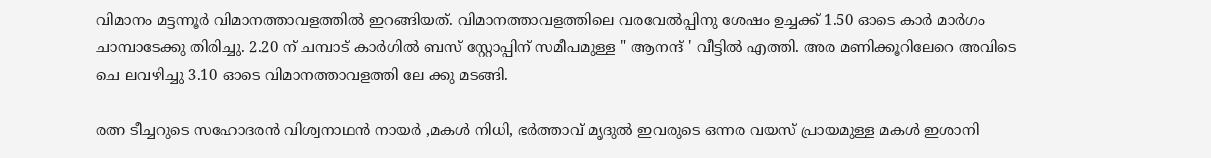വിമാനം മട്ടന്നൂർ വിമാനത്താവളത്തിൽ ഇറങ്ങിയത്. വിമാനത്താവളത്തിലെ വരവേൽപ്പിനു ശേഷം ഉച്ചക്ക് 1.50 ഓടെ കാർ മാർഗം ചാമ്പാടേക്കു തിരിച്ചു. 2.20 ന് ചമ്പാട് കാർഗിൽ ബസ് സ്റ്റോപ്പിന് സമീപമുള്ള " ആനന്ദ് ' വീട്ടിൽ എത്തി. അര മണിക്കൂറിലേറെ അവിടെ ചെ ലവഴിച്ചു 3.10 ഓടെ വിമാനത്താവളത്തി ലേ ക്കു മടങ്ങി.

രത്ന ടീച്ചറുടെ സഹോദരൻ വിശ്വനാഥൻ നായർ ,മകൾ നിധി, ഭർത്താവ് മൃദുൽ ഇവരുടെ ഒന്നര വയസ് പ്രായമുള്ള മകൾ ഇശാനി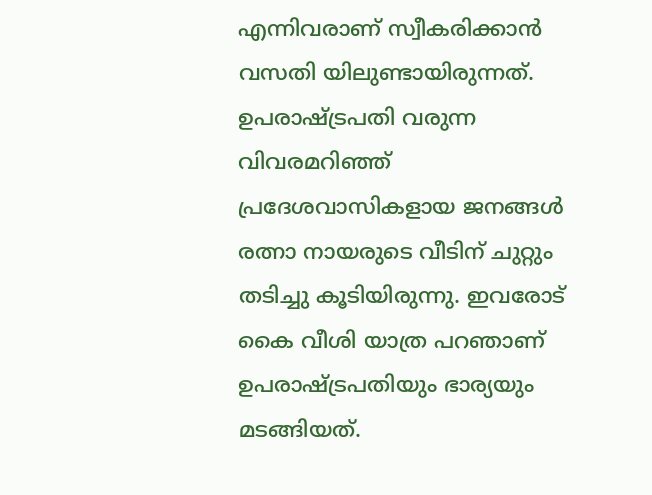എന്നിവരാണ് സ്വീകരിക്കാൻ വസതി യിലുണ്ടായിരുന്നത്. ഉപരാഷ്ട്രപതി വരുന്ന വിവരമറിഞ്ഞ് പ്രദേശവാസികളായ ജനങ്ങൾ രത്നാ നായരുടെ വീടിന് ചുറ്റും തടിച്ചു കൂടിയിരുന്നു. ഇവരോട് കൈ വീശി യാത്ര പറഞാണ് ഉപരാഷ്ട്രപതിയും ഭാര്യയും മടങ്ങിയത്.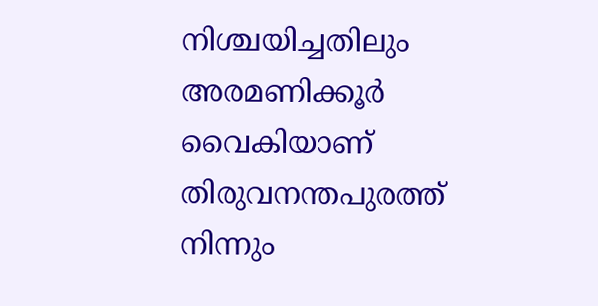നിശ്ചയിച്ചതിലും അരമണിക്കൂർ വൈകിയാണ് തിരുവനന്തപുരത്ത് നിന്നും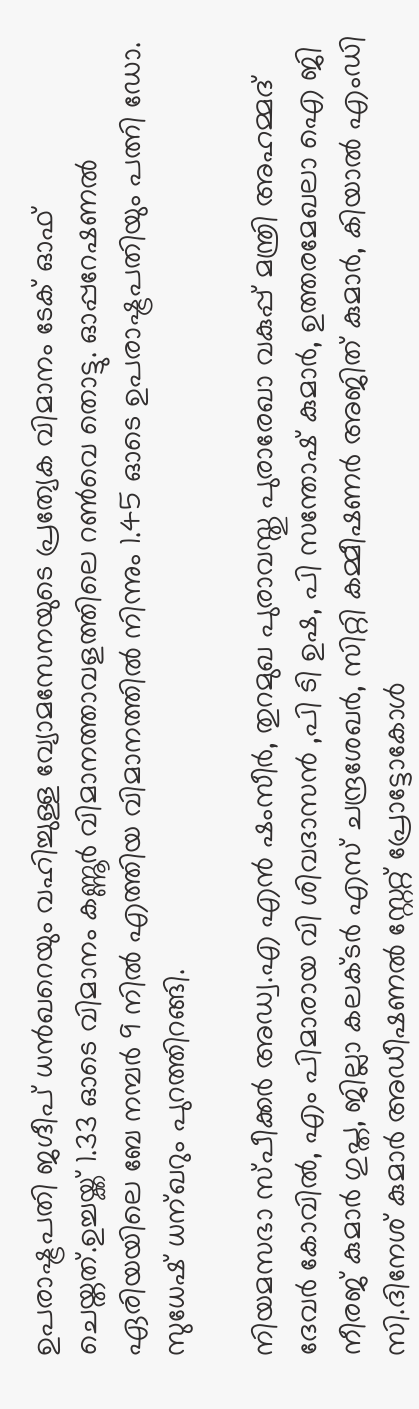ഉപരാഷ്ട്രപതി ജഗ്ദീപ് ധൻഖറെയും വഹിച്ചുള്ള വ്യോമസേനയുടെ പ്രത്യേക വിമാനം ടേക് ഓഫ് ചെയ്തത്.ഉച്ചയ്ക്ക് 1.33 ഓടെ വിമാനം കണ്ണൂർ വിമാനത്താവളത്തിലെ റൺവെ തൊട്ടു. ഓപ്പറേഷണൽ ഏരിയയിലെ ബേ നമ്പർ 9 നിൽ എത്തിയ വിമാനത്തിൽ നിന്നും 1.45 ഓടെ ഉപരാഷ്ട്രപതിയും പത്നി ഡോ. സുധേഷ്‌ ധന്ഖറും പുറത്തിറങ്ങി.

നിയമസഭാ സ്പീക്കർ അഡ്വ.എ എൻ ഷംസീർ, തുറമുഖ പുരാവസ്തു പുരാരേഖാ വകുപ്പ് മന്ത്രി അഹമ്മദ് ദേവർ കോവിൽ, എം പിമാരായ വി ശിവദാസൻ ,പി ടി ഉഷ, പി സന്തോഷ് കുമാർ, ഉത്തരമേഖലാ ഐ ജി നീരജ് കുമാർ ഗുപ്ത, ജില്ലാ കലക്ടർ എസ് ചന്ദ്രശേഖർ, സിറ്റി കമ്മീഷണർ അജിത് കുമാർ, കിയാൽ എംഡി സി.ദിനേശ് കുമാർ അഡീഷണൽ സ്റ്റേറ്റ് പ്രോട്ടോകോൾ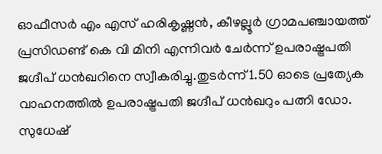ഓഫീസർ എം എസ് ഹരികൃഷ്ണൻ, കീഴല്ലൂർ ഗ്രാമപഞ്ചായത്ത് പ്രസിഡണ്ട് കെ വി മിനി എന്നിവർ ചേർന്ന് ഉപരാഷ്ട്രപതി ജഗ്ദീപ് ധൻഖറിനെ സ്വീകരിച്ചു.തുടർന്ന് 1.50 ഓടെ പ്രത്യേക വാഹനത്തിൽ ഉപരാഷ്ട്രപതി ജഗ്ദീപ് ധൻഖറും പത്നി ഡോ. സുധേഷ്‌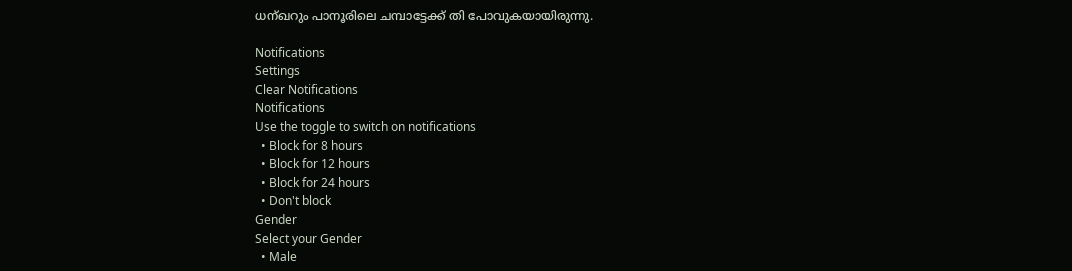ധന്ഖറും പാനൂരിലെ ചമ്പാട്ടേക്ക് തി പോവുകയായിരുന്നു.

Notifications
Settings
Clear Notifications
Notifications
Use the toggle to switch on notifications
  • Block for 8 hours
  • Block for 12 hours
  • Block for 24 hours
  • Don't block
Gender
Select your Gender
  • Male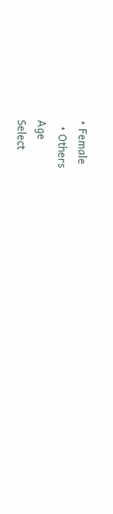• Female
  • Others
Age
Select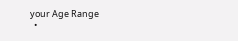your Age Range
  •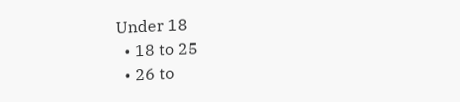Under 18
  • 18 to 25
  • 26 to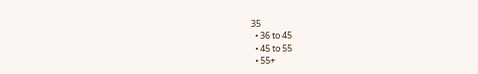35
  • 36 to 45
  • 45 to 55
  • 55+